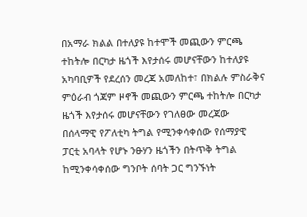በአማራ ክልል በተለያዩ ከተሞች መጪውን ምርጫ ተከትሎ በርካታ ዜጎች እየታሰሩ መሆናቸውን ከተለያዩ አካባቢዎች የደረሰን መረጃ አመለከተ፣ በክልሉ ምስራቅና ምዕራብ ጎጃም ዞኖች መጪውን ምርጫ ተከትሎ በርካታ ዜጎች እየታሰሩ መሆናቸውን የገለፀው መረጃው በሰላማዊ የፖለቲካ ትግል የሚንቀሳቀሰው የሰማያዊ ፓርቲ አባላት የሆኑ ንፁሃን ዜጎችን በትጥቅ ትግል ከሚንቀሳቀሰው ግንቦት ሰባት ጋር ግንኙነት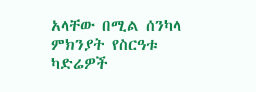አላቸው በሚል ሰንካላ ምክንያት የስርዓቱ ካድሬዎች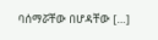ባሰማሯቸው በሆዳቸው […]